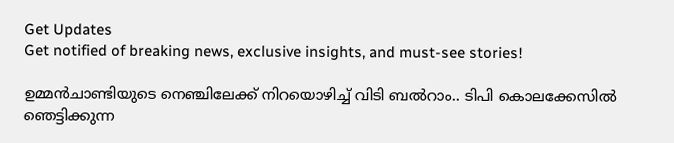Get Updates
Get notified of breaking news, exclusive insights, and must-see stories!

ഉമ്മൻചാണ്ടിയുടെ നെഞ്ചിലേക്ക് നിറയൊഴിച്ച് വിടി ബൽറാം.. ടിപി കൊലക്കേസിൽ ഞെട്ടിക്കുന്ന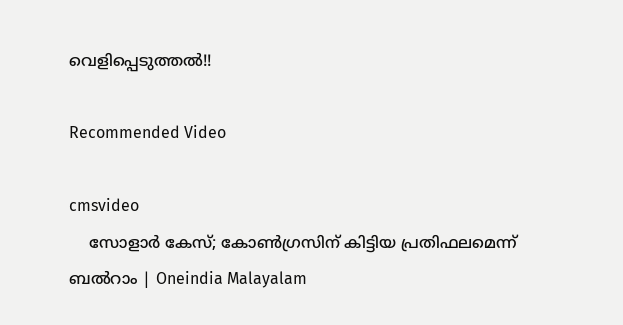വെളിപ്പെടുത്തൽ!!

Recommended Video

cmsvideo
    സോളാര്‍ കേസ്; കോണ്‍ഗ്രസിന് കിട്ടിയ പ്രതിഫലമെന്ന് ബല്‍റാം | Oneindia Malayalam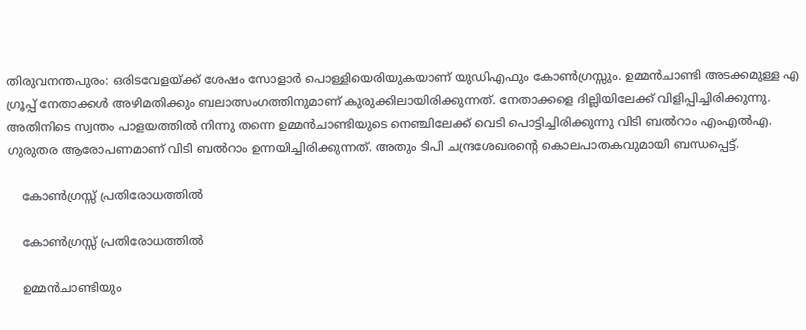തിരുവനന്തപുരം: ഒരിടവേളയ്ക്ക് ശേഷം സോളാര്‍ പൊള്ളിയെരിയുകയാണ് യുഡിഎഫും കോണ്‍ഗ്രസ്സും. ഉമ്മന്‍ചാണ്ടി അടക്കമുള്ള എ ഗ്രൂപ്പ് നേതാക്കള്‍ അഴിമതിക്കും ബലാത്സംഗത്തിനുമാണ് കുരുക്കിലായിരിക്കുന്നത്. നേതാക്കളെ ദില്ലിയിലേക്ക് വിളിപ്പിച്ചിരിക്കുന്നു. അതിനിടെ സ്വന്തം പാളയത്തില്‍ നിന്നു തന്നെ ഉമ്മന്‍ചാണ്ടിയുടെ നെഞ്ചിലേക്ക് വെടി പൊട്ടിച്ചിരിക്കുന്നു വിടി ബല്‍റാം എംഎല്‍എ. ഗുരുതര ആരോപണമാണ് വിടി ബൽറാം ഉന്നയിച്ചിരിക്കുന്നത്. അതും ടിപി ചന്ദ്രശേഖരന്റെ കൊലപാതകവുമായി ബന്ധപ്പെട്ട്.

    കോൺഗ്രസ്സ് പ്രതിരോധത്തിൽ

    കോൺഗ്രസ്സ് പ്രതിരോധത്തിൽ

    ഉമ്മൻചാണ്ടിയും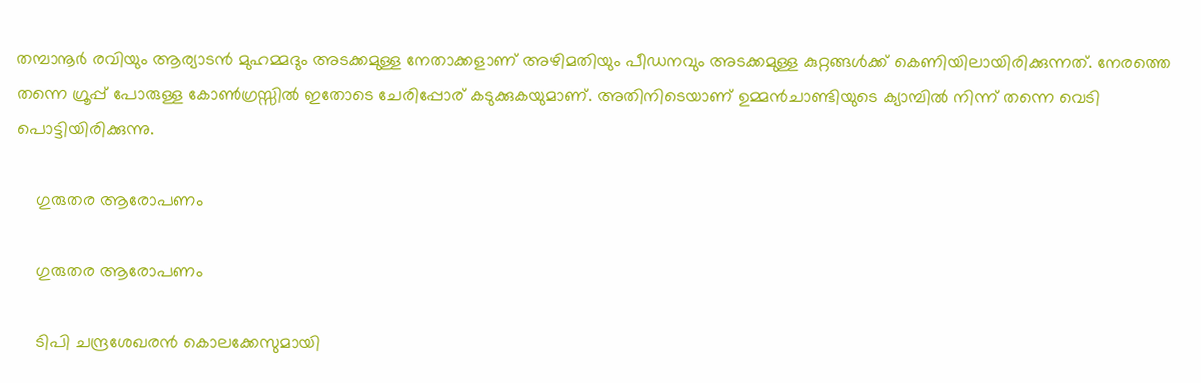തമ്പാനൂർ രവിയും ആര്യാടൻ മുഹമ്മദും അടക്കമുള്ള നേതാക്കളാണ് അഴിമതിയും പീഡനവും അടക്കമുള്ള കുറ്റങ്ങൾക്ക് കെണിയിലായിരിക്കുന്നത്. നേരത്തെ തന്നെ ഗ്രൂപ്പ് പോരുള്ള കോൺഗ്രസ്സിൽ ഇതോടെ ചേരിപ്പോര് കടുക്കുകയുമാണ്. അതിനിടെയാണ് ഉമ്മൻചാണ്ടിയുടെ ക്യാമ്പിൽ നിന്ന് തന്നെ വെടി പൊട്ടിയിരിക്കുന്നു.

    ഗുരുതര ആരോപണം

    ഗുരുതര ആരോപണം

    ടിപി ചന്ദ്രശേഖരൻ കൊലക്കേസുമായി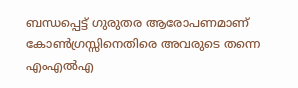ബന്ധപ്പെട്ട് ഗുരുതര ആരോപണമാണ് കോൺഗ്രസ്സിനെതിരെ അവരുടെ തന്നെ എംഎൽഎ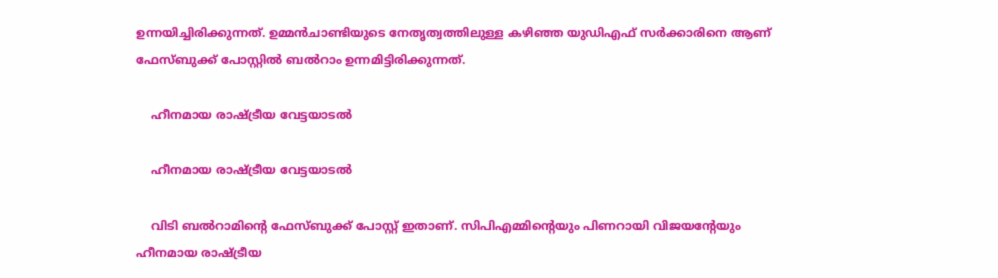ഉന്നയിച്ചിരിക്കുന്നത്. ഉമ്മൻചാണ്ടിയുടെ നേതൃത്വത്തിലുള്ള കഴിഞ്ഞ യുഡിഎഫ് സർക്കാരിനെ ആണ് ഫേസ്ബുക്ക് പോസ്റ്റിൽ ബൽറാം ഉന്നമിട്ടിരിക്കുന്നത്.

    ഹീനമായ രാഷ്ട്രീയ വേട്ടയാടൽ

    ഹീനമായ രാഷ്ട്രീയ വേട്ടയാടൽ

    വിടി ബൽറാമിന്റെ ഫേസ്ബുക്ക് പോസ്റ്റ് ഇതാണ്. സിപിഎമ്മിന്റെയും പിണറായി വിജയന്റേയും ഹീനമായ രാഷ്ട്രീയ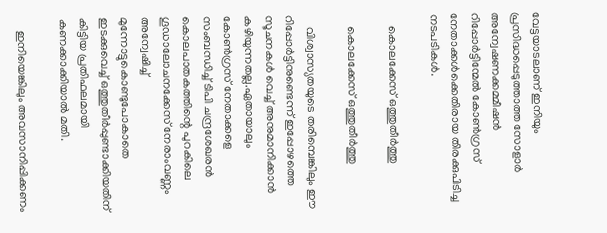വേട്ടയാടലാണ്‌ ഇനിയും പ്രസിദ്ധപ്പെടുത്താത്ത സോളാർ അന്വേഷണക്കമ്മീഷൻ റിപ്പോർട്ടിന്മേൽ കോൺഗ്രസ്‌ നേതാക്കൾക്കെതിരായ തിരക്കുപിടിച്ച നടപടികൾ.

    കൊലക്കേസ് ഒത്തുതീർത്തു

    കൊലക്കേസ് ഒത്തുതീർത്തു

    വിശ്വാസ്യതയുടെ തരിമ്പെങ്കിലും ഈ റിപ്പോർട്ടിനുണ്ടെന്ന് ഇപ്പോഴത്തെ സൂചനകൾ വെച്ച്‌ അനുമാനിക്കാൻ കഴിയുന്നതല്ല.ഏതായാലും കോൺഗ്രസ്‌ നേതാക്കളെ സംബന്ധിച്ച്‌ ടിപി ചന്ദ്രശേഖരൻ കൊലപാതകത്തിന്റെ പുറകിലെ ഗൂഡാലോചനക്കേസ്‌ നേരാംവണ്ണം അന്വേഷിച്ച്‌ മുന്നോട്ടുകൊണ്ടുപോകാതെ ഇടക്കുവെച്ച്‌ ഒത്തുതീർപ്പുണ്ടാക്കിയതിന്‌ കിട്ടിയ പ്രതിഫലമായി കണക്കാക്കിയാൽ മതി.

    ഇനിയെങ്കിലും അവസാനിപ്പിക്കണം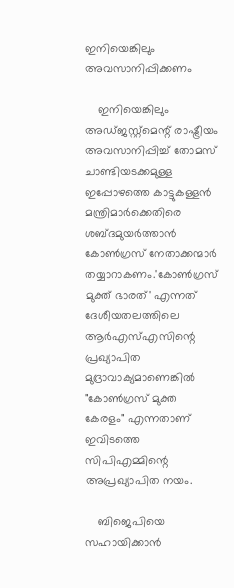ഇനിയെങ്കിലും അവസാനിപ്പിക്കണം

    ഇനിയെങ്കിലും അഡ്‌ജസ്റ്റ്‌മെന്റ്‌ രാഷ്ട്രീയം അവസാനിപ്പിച്ച്‌ തോമസ്‌ ചാണ്ടിയടക്കമുള്ള ഇപ്പോഴത്തെ കാട്ടുകള്ളൻ മന്ത്രിമാർക്കെതിരെ ശബ്ദമുയർത്താൻ കോൺഗ്രസ്‌ നേതാക്കന്മാർ തയ്യാറാകണം.'കോൺഗ്രസ്‌ മുക്ത്‌ ഭാരത്‌' എന്നത്‌ ദേശീയതലത്തിലെ ആർഎസ്‌എസിന്റെ പ്രഖ്യാപിത മുദ്രാവാക്യമാണെങ്കിൽ "കോൺഗ്രസ്‌ മുക്ത കേരളം" എന്നതാണ്‌ ഇവിടത്തെ സിപിഎമ്മിന്റെ അപ്രഖ്യാപിത നയം.

    ബിജെപിയെ സഹായിക്കാൻ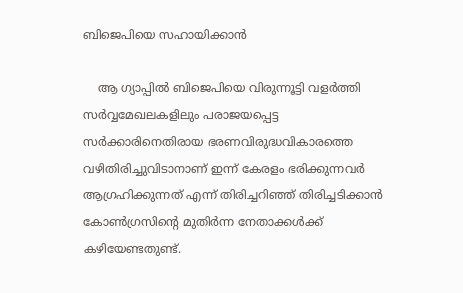ബിജെപിയെ സഹായിക്കാൻ

    ആ ഗ്യാപ്പിൽ ബിജെപിയെ വിരുന്നൂട്ടി വളർത്തി സർവ്വമേഖലകളിലും പരാജയപ്പെട്ട സർക്കാരിനെതിരായ ഭരണവിരുദ്ധവികാരത്തെ വഴിതിരിച്ചുവിടാനാണ്‌‌ ഇന്ന് കേരളം ഭരിക്കുന്നവർ ആഗ്രഹിക്കുന്നത്‌ എന്ന് തിരിച്ചറിഞ്ഞ്‌ തിരിച്ചടിക്കാൻ കോൺഗ്രസിന്റെ മുതിർന്ന നേതാക്കൾക്ക്‌ കഴിയേണ്ടതുണ്ട്‌.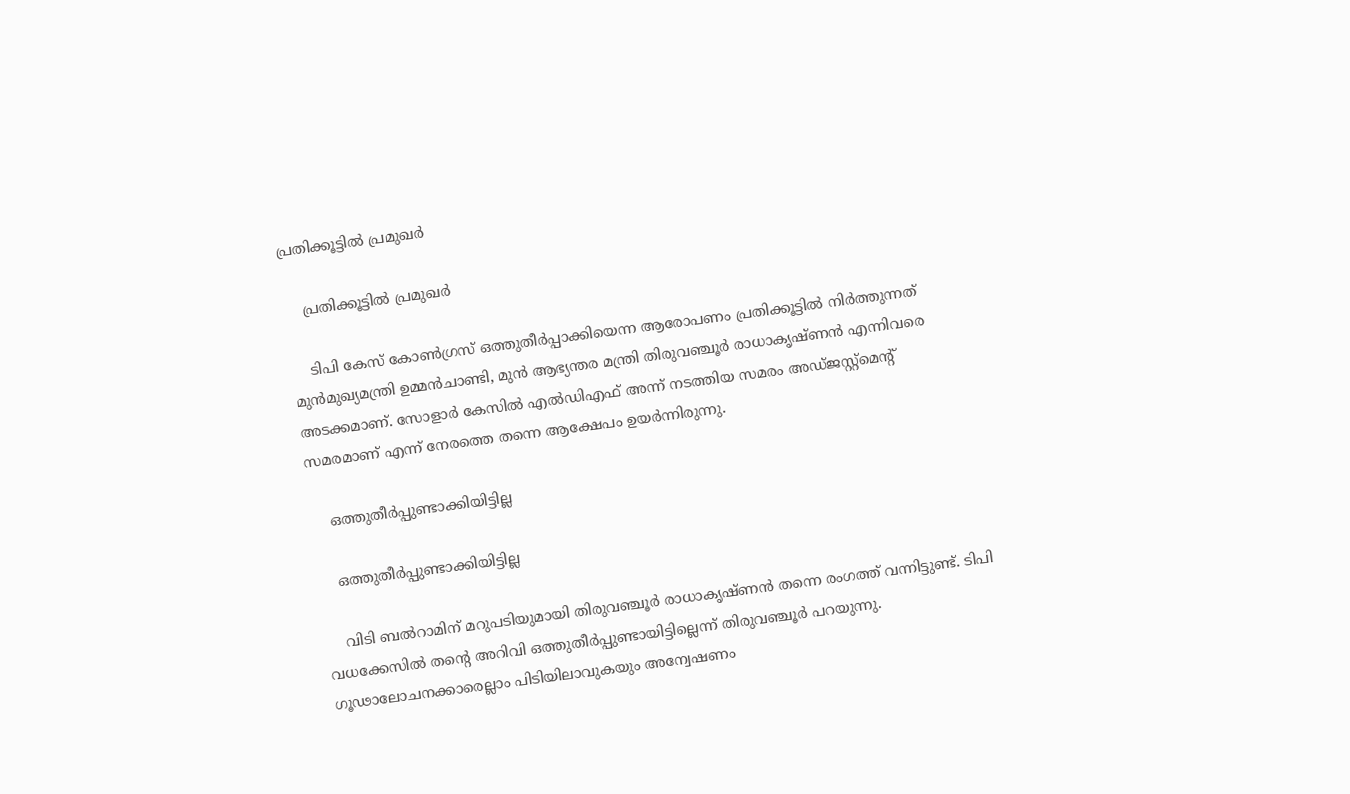പ്രതിക്കൂട്ടിൽ പ്രമുഖർ

    പ്രതിക്കൂട്ടിൽ പ്രമുഖർ

    ടിപി കേസ് കോൺഗ്രസ് ഒത്തുതീർപ്പാക്കിയെന്ന ആരോപണം പ്രതിക്കൂട്ടിൽ നിർത്തുന്നത് മുൻമുഖ്യമന്ത്രി ഉമ്മൻചാണ്ടി, മുൻ ആഭ്യന്തര മന്ത്രി തിരുവഞ്ചൂർ രാധാകൃഷ്ണൻ എന്നിവരെ അടക്കമാണ്. സോളാർ കേസിൽ എൽഡിഎഫ് അന്ന് നടത്തിയ സമരം അഡ്ജസ്റ്റ്മെന്റ് സമരമാണ് എന്ന് നേരത്തെ തന്നെ ആക്ഷേപം ഉയർന്നിരുന്നു.

    ഒത്തുതീർപ്പുണ്ടാക്കിയിട്ടില്ല

    ഒത്തുതീർപ്പുണ്ടാക്കിയിട്ടില്ല

    വിടി ബൽറാമിന് മറുപടിയുമായി തിരുവഞ്ചൂർ രാധാകൃഷ്ണൻ തന്നെ രംഗത്ത് വന്നിട്ടുണ്ട്. ടിപി വധക്കേസില്‍ തന്റെ അറിവി ഒത്തുതീര്‍പ്പുണ്ടായിട്ടില്ലെന്ന് തിരുവഞ്ചൂര്‍ പറയുന്നു. ഗൂഢാലോചനക്കാരെല്ലാം പിടിയിലാവുകയും അന്വേഷണം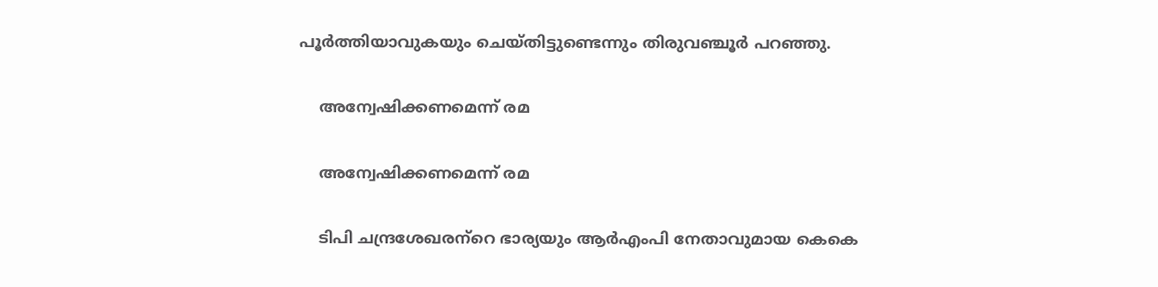പൂര്‍ത്തിയാവുകയും ചെയ്തിട്ടുണ്ടെന്നും തിരുവഞ്ചൂര്‍ പറഞ്ഞു.

    അന്വേഷിക്കണമെന്ന് രമ

    അന്വേഷിക്കണമെന്ന് രമ

    ടിപി ചന്ദ്രശേഖരന്‌റെ ഭാര്യയും ആര്‍എംപി നേതാവുമായ കെകെ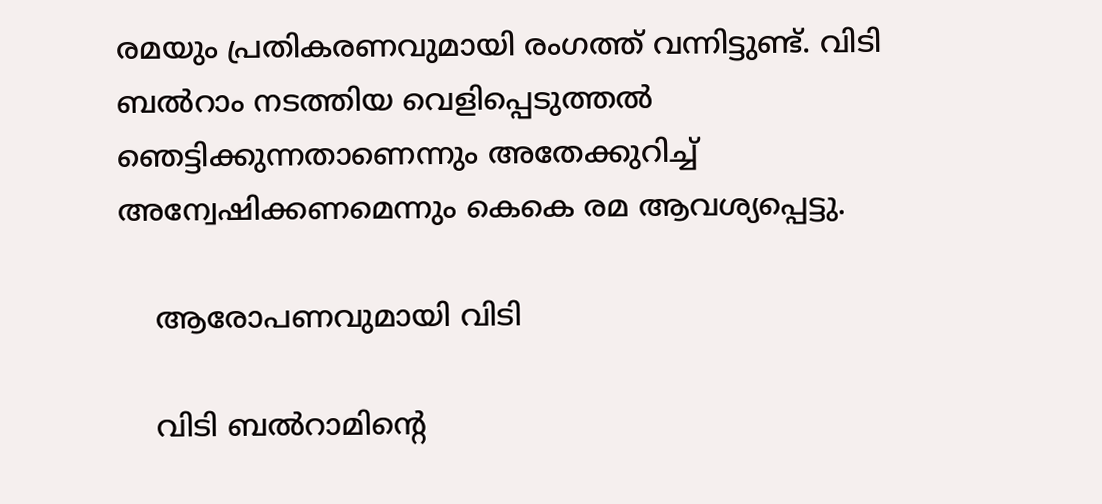രമയും പ്രതികരണവുമായി രംഗത്ത് വന്നിട്ടുണ്ട്. വിടി ബല്‍റാം നടത്തിയ വെളിപ്പെടുത്തല്‍ ഞെട്ടിക്കുന്നതാണെന്നും അതേക്കുറിച്ച് അന്വേഷിക്കണമെന്നും കെകെ രമ ആവശ്യപ്പെട്ടു.

    ആരോപണവുമായി വിടി

    വിടി ബൽറാമിന്റെ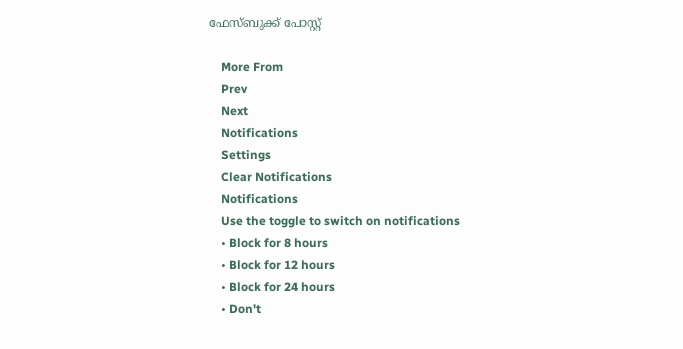ഫേസ്ബുക്ക് പോസ്റ്റ്

    More From
    Prev
    Next
    Notifications
    Settings
    Clear Notifications
    Notifications
    Use the toggle to switch on notifications
    • Block for 8 hours
    • Block for 12 hours
    • Block for 24 hours
    • Don't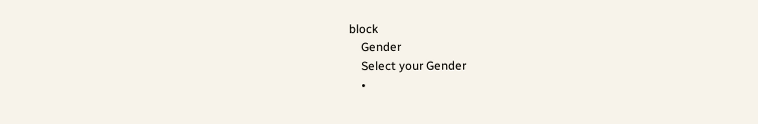block
    Gender
    Select your Gender
    •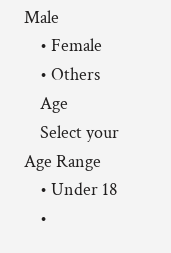Male
    • Female
    • Others
    Age
    Select your Age Range
    • Under 18
    •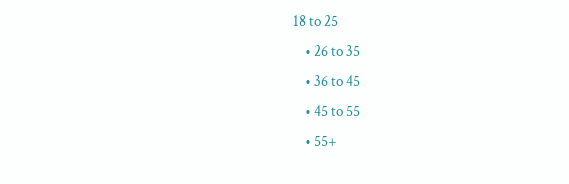18 to 25
    • 26 to 35
    • 36 to 45
    • 45 to 55
    • 55+